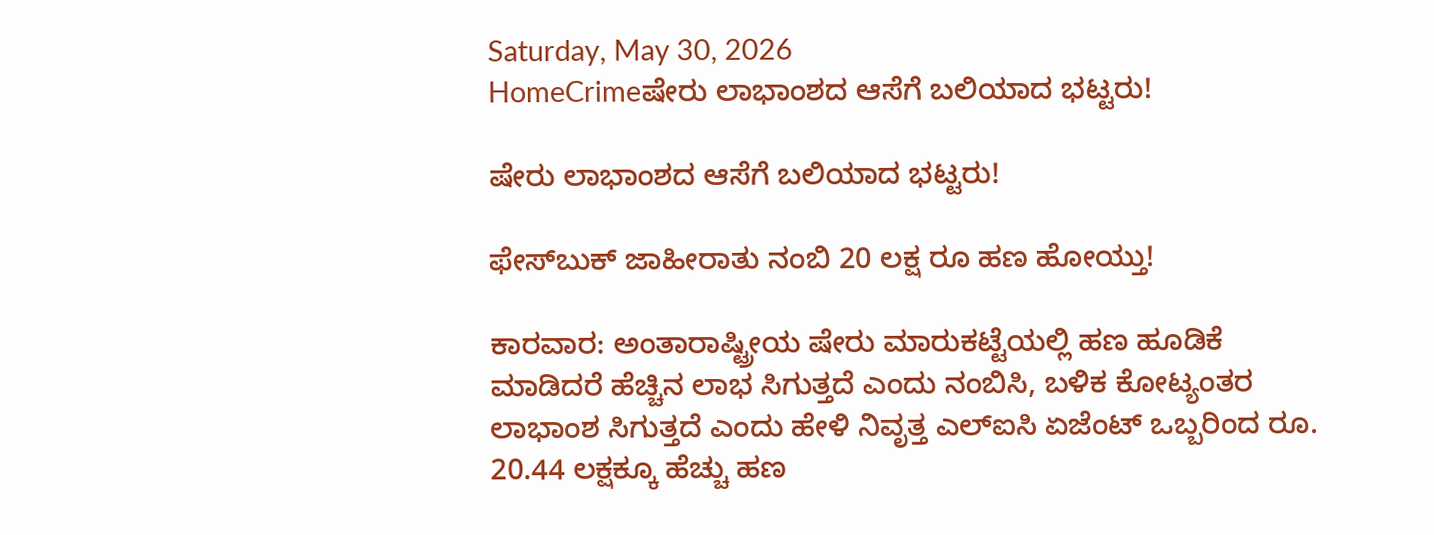Saturday, May 30, 2026
HomeCrimeಷೇರು ಲಾಭಾಂಶದ ಆಸೆಗೆ ಬಲಿಯಾದ ಭಟ್ಟರು!

ಷೇರು ಲಾಭಾಂಶದ ಆಸೆಗೆ ಬಲಿಯಾದ ಭಟ್ಟರು!

ಫೇಸ್‌ಬುಕ್‌ ಜಾಹೀರಾತು ನಂಬಿ 20 ಲಕ್ಷ ರೂ ಹಣ ಹೋಯ್ತು!

ಕಾರವಾರ: ಅಂತಾರಾಷ್ಟ್ರೀಯ ಷೇರು ಮಾರುಕಟ್ಟೆಯಲ್ಲಿ ಹಣ ಹೂಡಿಕೆ ಮಾಡಿದರೆ ಹೆಚ್ಚಿನ ಲಾಭ ಸಿಗುತ್ತದೆ ಎಂದು ನಂಬಿಸಿ, ಬಳಿಕ ಕೋಟ್ಯಂತರ ಲಾಭಾಂಶ ಸಿಗುತ್ತದೆ ಎಂದು ಹೇಳಿ ನಿವೃತ್ತ ಎಲ್‌ಐಸಿ ಏಜೆಂಟ್ ಒಬ್ಬರಿಂದ ರೂ. 20.44 ಲಕ್ಷಕ್ಕೂ ಹೆಚ್ಚು ಹಣ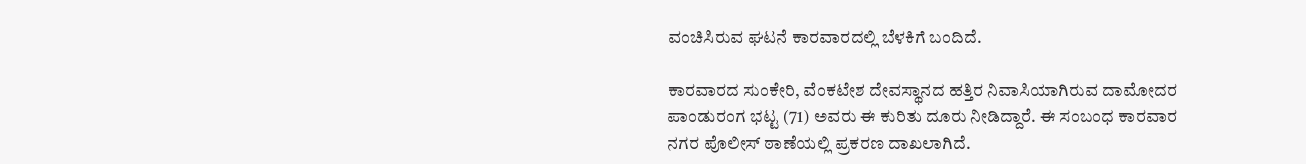ವಂಚಿಸಿರುವ ಘಟನೆ ಕಾರವಾರದಲ್ಲಿ ಬೆಳಕಿಗೆ ಬಂದಿದೆ.

ಕಾರವಾರದ ಸುಂಕೇರಿ, ವೆಂಕಟೇಶ ದೇವಸ್ಥಾನದ ಹತ್ತಿರ ನಿವಾಸಿಯಾಗಿರುವ ದಾಮೋದರ ಪಾಂಡುರಂಗ ಭಟ್ಟ (71) ಅವರು ಈ ಕುರಿತು ದೂರು ನೀಡಿದ್ದಾರೆ. ಈ ಸಂಬಂಧ ಕಾರವಾರ ನಗರ ಪೊಲೀಸ್ ಠಾಣೆಯಲ್ಲಿ ಪ್ರಕರಣ ದಾಖಲಾಗಿದೆ.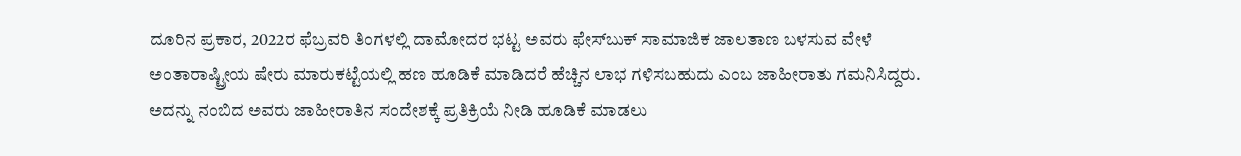ದೂರಿನ ಪ್ರಕಾರ, 2022ರ ಫೆಬ್ರವರಿ ತಿಂಗಳಲ್ಲಿ ದಾಮೋದರ ಭಟ್ಟ ಅವರು ಫೇಸ್‌ಬುಕ್ ಸಾಮಾಜಿಕ ಜಾಲತಾಣ ಬಳಸುವ ವೇಳೆ ಅಂತಾರಾಷ್ಟ್ರೀಯ ಷೇರು ಮಾರುಕಟ್ಟೆಯಲ್ಲಿ ಹಣ ಹೂಡಿಕೆ ಮಾಡಿದರೆ ಹೆಚ್ಚಿನ ಲಾಭ ಗಳಿಸಬಹುದು ಎಂಬ ಜಾಹೀರಾತು ಗಮನಿಸಿದ್ದರು. ಅದನ್ನು ನಂಬಿದ ಅವರು ಜಾಹೀರಾತಿನ ಸಂದೇಶಕ್ಕೆ ಪ್ರತಿಕ್ರಿಯೆ ನೀಡಿ ಹೂಡಿಕೆ ಮಾಡಲು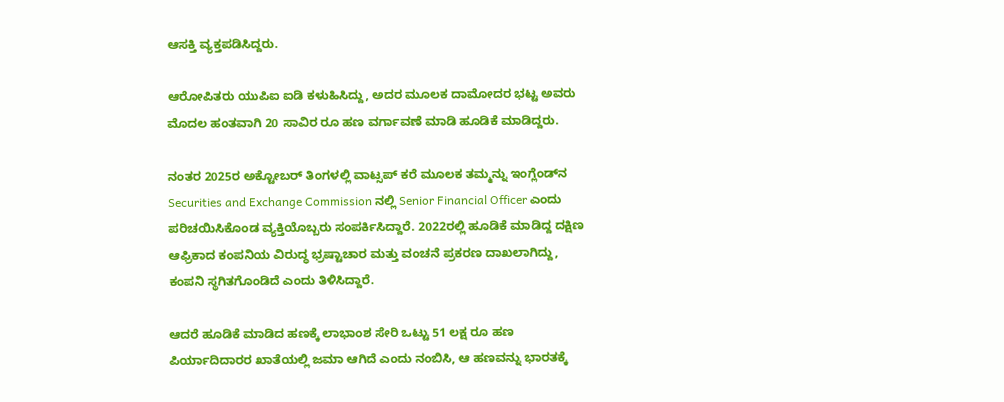ಆಸಕ್ತಿ ವ್ಯಕ್ತಪಡಿಸಿದ್ದರು.

ಆರೋಪಿತರು ಯುಪಿಐ ಐಡಿ ಕಳುಹಿಸಿದ್ದು, ಅದರ ಮೂಲಕ ದಾಮೋದರ ಭಟ್ಟ ಅವರು ಮೊದಲ ಹಂತವಾಗಿ 20 ಸಾವಿರ ರೂ ಹಣ ವರ್ಗಾವಣೆ ಮಾಡಿ ಹೂಡಿಕೆ ಮಾಡಿದ್ದರು.

ನಂತರ 2025ರ ಅಕ್ಟೋಬರ್ ತಿಂಗಳಲ್ಲಿ ವಾಟ್ಸಪ್ ಕರೆ ಮೂಲಕ ತಮ್ಮನ್ನು ಇಂಗ್ಲೆಂಡ್‌ನ Securities and Exchange Commission ನಲ್ಲಿ Senior Financial Officer ಎಂದು ಪರಿಚಯಿಸಿಕೊಂಡ ವ್ಯಕ್ತಿಯೊಬ್ಬರು ಸಂಪರ್ಕಿಸಿದ್ದಾರೆ. 2022ರಲ್ಲಿ ಹೂಡಿಕೆ ಮಾಡಿದ್ದ ದಕ್ಷಿಣ ಆಫ್ರಿಕಾದ ಕಂಪನಿಯ ವಿರುದ್ಧ ಭ್ರಷ್ಟಾಚಾರ ಮತ್ತು ವಂಚನೆ ಪ್ರಕರಣ ದಾಖಲಾಗಿದ್ದು, ಕಂಪನಿ ಸ್ಥಗಿತಗೊಂಡಿದೆ ಎಂದು ತಿಳಿಸಿದ್ದಾರೆ.

ಆದರೆ ಹೂಡಿಕೆ ಮಾಡಿದ ಹಣಕ್ಕೆ ಲಾಭಾಂಶ ಸೇರಿ ಒಟ್ಟು 51 ಲಕ್ಷ ರೂ ಹಣ ಪಿರ್ಯಾದಿದಾರರ ಖಾತೆಯಲ್ಲಿ ಜಮಾ ಆಗಿದೆ ಎಂದು ನಂಬಿಸಿ, ಆ ಹಣವನ್ನು ಭಾರತಕ್ಕೆ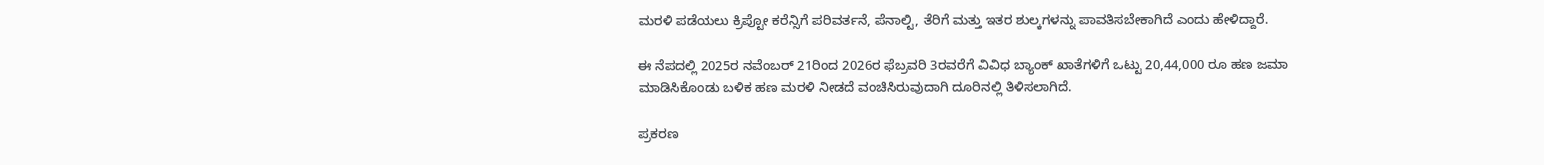ಮರಳಿ ಪಡೆಯಲು ಕ್ರಿಪ್ಟೋ ಕರೆನ್ಸಿಗೆ ಪರಿವರ್ತನೆ, ಪೆನಾಲ್ಟಿ, ತೆರಿಗೆ ಮತ್ತು ಇತರ ಶುಲ್ಕಗಳನ್ನು ಪಾವತಿಸಬೇಕಾಗಿದೆ ಎಂದು ಹೇಳಿದ್ದಾರೆ.

ಈ ನೆಪದಲ್ಲಿ 2025ರ ನವೆಂಬರ್ 21ರಿಂದ 2026ರ ಫೆಬ್ರವರಿ 3ರವರೆಗೆ ವಿವಿಧ ಬ್ಯಾಂಕ್ ಖಾತೆಗಳಿಗೆ ಒಟ್ಟು 20,44,000 ರೂ ಹಣ ಜಮಾ ಮಾಡಿಸಿಕೊಂಡು ಬಳಿಕ ಹಣ ಮರಳಿ ನೀಡದೆ ವಂಚಿಸಿರುವುದಾಗಿ ದೂರಿನಲ್ಲಿ ತಿಳಿಸಲಾಗಿದೆ.

ಪ್ರಕರಣ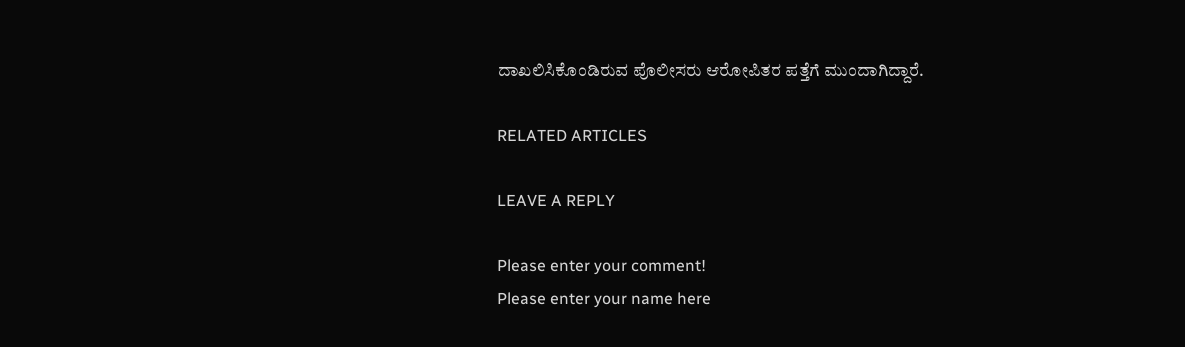ದಾಖಲಿಸಿಕೊಂಡಿರುವ ಪೊಲೀಸರು ಆರೋಪಿತರ ಪತ್ತೆಗೆ ಮುಂದಾಗಿದ್ದಾರೆ.

RELATED ARTICLES

LEAVE A REPLY

Please enter your comment!
Please enter your name here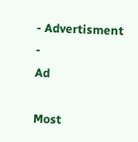- Advertisment -
Ad

Most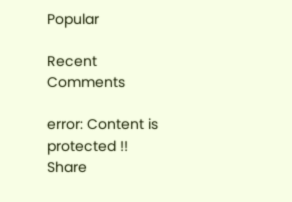Popular

Recent Comments

error: Content is protected !!
Share